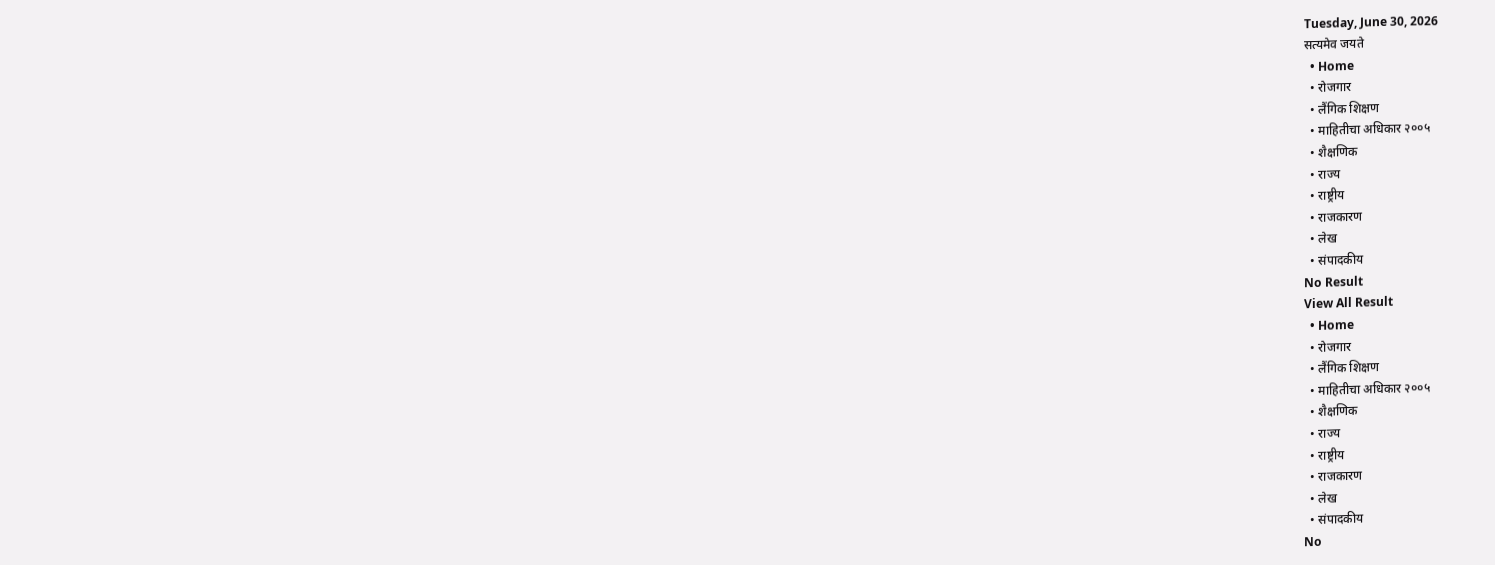Tuesday, June 30, 2026
सत्यमेव जयते
  • Home
  • रोजगार
  • लैंगिक शिक्षण
  • माहितीचा अधिकार २००५
  • शैक्षणिक
  • राज्य
  • राष्ट्रीय
  • राजकारण
  • लेख
  • संपादकीय
No Result
View All Result
  • Home
  • रोजगार
  • लैंगिक शिक्षण
  • माहितीचा अधिकार २००५
  • शैक्षणिक
  • राज्य
  • राष्ट्रीय
  • राजकारण
  • लेख
  • संपादकीय
No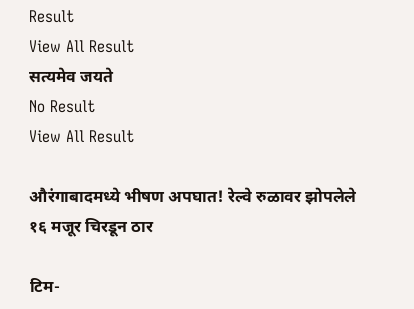Result
View All Result
सत्यमेव जयते
No Result
View All Result

औरंगाबादमध्ये भीषण अपघात! रेल्वे रुळावर झोपलेले १६ मजूर चिरडून ठार

टिम-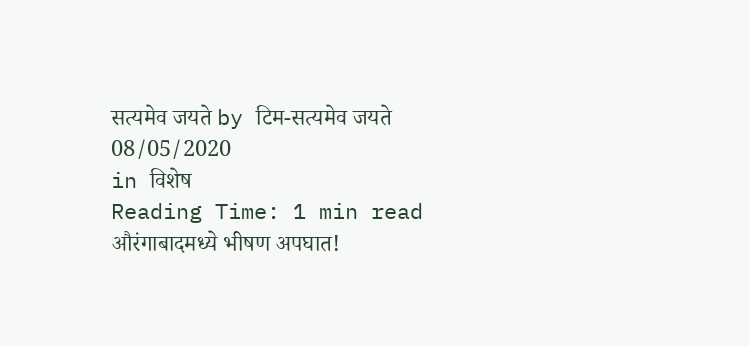सत्यमेव जयते by टिम-सत्यमेव जयते
08/05/2020
in विशेष
Reading Time: 1 min read
औरंगाबादमध्ये भीषण अपघात!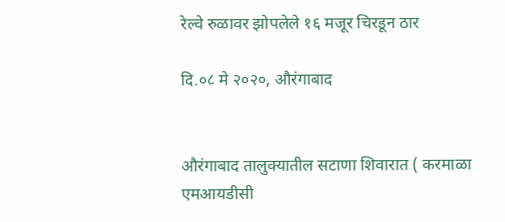रेल्वे रुळावर झोपलेले १६ मजूर चिरडून ठार

दि.०८ मे २०२०, औरंगाबाद


औरंगाबाद तालुक्यातील सटाणा शिवारात ( करमाळा एमआयडीसी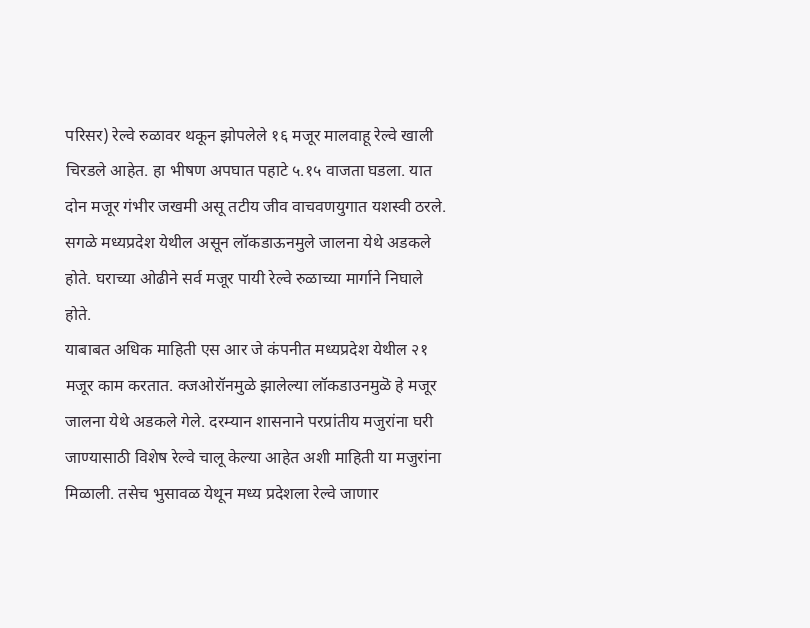परिसर) रेल्वे रुळावर थकून झोपलेले १६ मजूर मालवाहू रेल्वे खाली चिरडले आहेत. हा भीषण अपघात पहाटे ५.१५ वाजता घडला. यात दोन मजूर गंभीर जखमी असू तटीय जीव वाचवणयुगात यशस्वी ठरले. सगळे मध्यप्रदेश येथील असून लॉकडाऊनमुले जालना येथे अडकले होते. घराच्या ओढीने सर्व मजूर पायी रेल्वे रुळाच्या मार्गाने निघाले होते.
याबाबत अधिक माहिती एस आर जे कंपनीत मध्यप्रदेश येथील २१ मजूर काम करतात. क्जओरॉनमुळे झालेल्या लॉकडाउनमुळॆ हे मजूर जालना येथे अडकले गेले. दरम्यान शासनाने परप्रांतीय मजुरांना घरी जाण्यासाठी विशेष रेल्वे चालू केल्या आहेत अशी माहिती या मजुरांना मिळाली. तसेच भुसावळ येथून मध्य प्रदेशला रेल्वे जाणार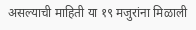असल्याची माहिती या १९ मजुरांना मिळाली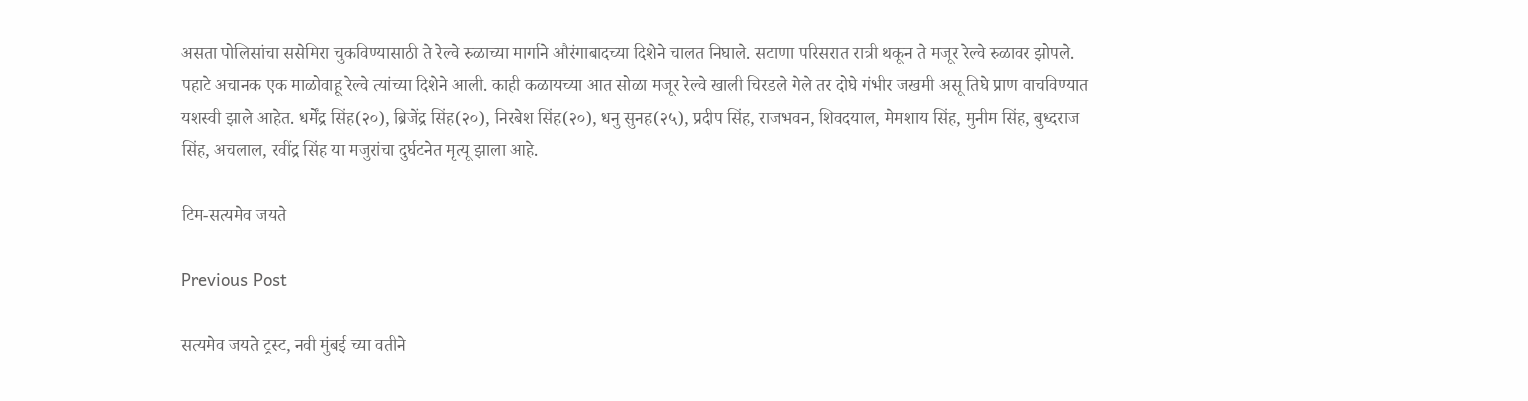असता पोलिसांचा ससेमिरा चुकविण्यासाठी ते रेल्वे रुळाच्या मार्गाने औरंगाबादच्या दिशेने चालत निघाले. सटाणा परिसरात रात्री थकून ते मजूर रेल्वे रुळावर झोपले. पहाटे अचानक एक माळोवाहू रेल्वे त्यांच्या दिशेने आली. काही कळायच्या आत सोळा मजूर रेल्वे खाली चिरडले गेले तर दोघे गंभीर जखमी असू तिघे प्राण वाचविण्यात यशस्वी झाले आहेत. धर्मेंद्र सिंह(२०), ब्रिजेंद्र सिंह(२०), निरबेश सिंह(२०), धनु सुनह(२५), प्रदीप सिंह, राजभवन, शिवदयाल, मेमशाय सिंह, मुनीम सिंह, बुध्दराज सिंह, अचलाल, रवींद्र सिंह या मजुरांचा दुर्घटनेत मृत्यू झाला आहे.

टिम-सत्यमेव जयते

Previous Post

सत्यमेव जयते ट्रस्ट, नवी मुंबई च्या वतीने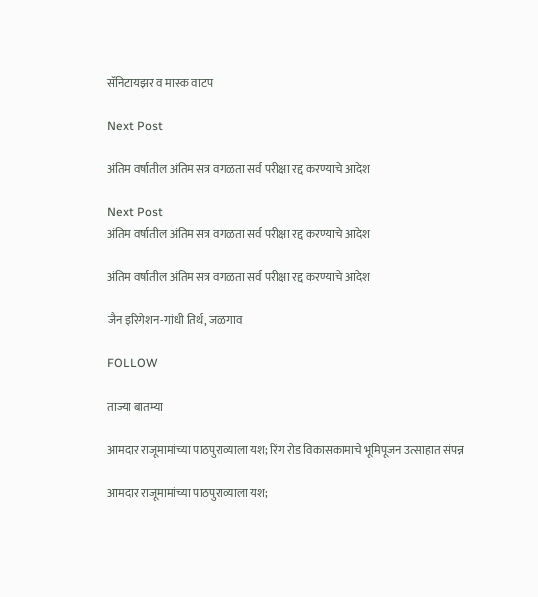सॅनिटायझर व मास्क वाटप

Next Post

अंतिम वर्षातील अंतिम सत्र वगळता सर्व परीक्षा रद्द करण्याचे आदेश

Next Post
अंतिम वर्षातील अंतिम सत्र वगळता सर्व परीक्षा रद्द करण्याचे आदेश

अंतिम वर्षातील अंतिम सत्र वगळता सर्व परीक्षा रद्द करण्याचे आदेश

जैन इरिगेशन-गांधी तिर्थ, जळगाव

FOLLOW

ताज्या बातम्या

आमदार राजूमामांच्या पाठपुराव्याला यश; रिंग रोड विकासकामाचे भूमिपूजन उत्साहात संपन्न

आमदार राजूमामांच्या पाठपुराव्याला यश;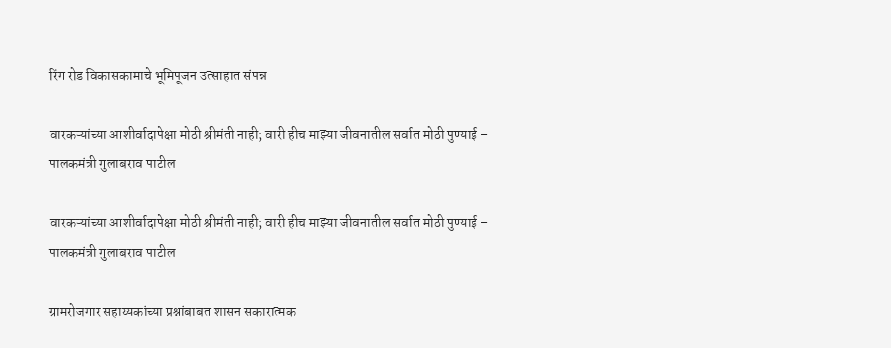रिंग रोड विकासकामाचे भूमिपूजन उत्साहात संपन्न

वारकऱ्यांच्या आशीर्वादापेक्षा मोठी श्रीमंती नाही; वारी हीच माझ्या जीवनातील सर्वात मोठी पुण्याई – पालकमंत्री गुलाबराव पाटील

वारकऱ्यांच्या आशीर्वादापेक्षा मोठी श्रीमंती नाही; वारी हीच माझ्या जीवनातील सर्वात मोठी पुण्याई – पालकमंत्री गुलाबराव पाटील

ग्रामरोजगार सहाय्यकांच्या प्रश्नांबाबत शासन सकारात्मक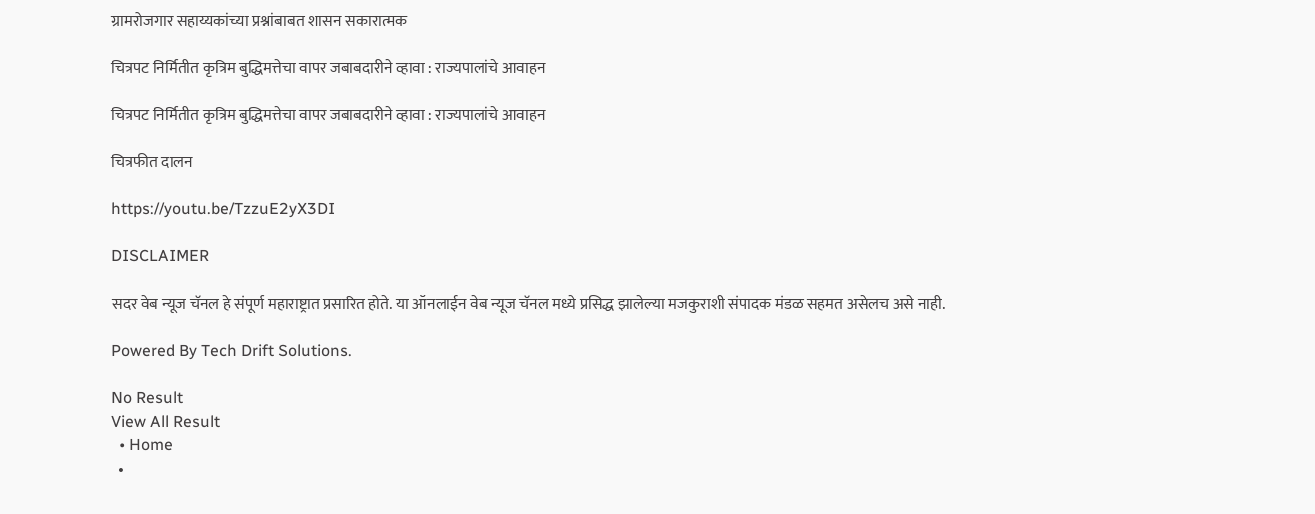ग्रामरोजगार सहाय्यकांच्या प्रश्नांबाबत शासन सकारात्मक

चित्रपट निर्मितीत कृत्रिम बुद्धिमत्तेचा वापर जबाबदारीने व्हावा : राज्यपालांचे आवाहन

चित्रपट निर्मितीत कृत्रिम बुद्धिमत्तेचा वापर जबाबदारीने व्हावा : राज्यपालांचे आवाहन

चित्रफीत दालन

https://youtu.be/TzzuE2yX3DI

DISCLAIMER

सदर वेब न्यूज चॅनल हे संपूर्ण महाराष्ट्रात प्रसारित होते. या ऑनलाईन वेब न्यूज चॅनल मध्ये प्रसिद्ध झालेल्या मजकुराशी संपादक मंडळ सहमत असेलच असे नाही.

Powered By Tech Drift Solutions.

No Result
View All Result
  • Home
  •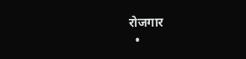रोजगार
  •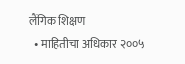लैंगिक शिक्षण
  • माहितीचा अधिकार २००५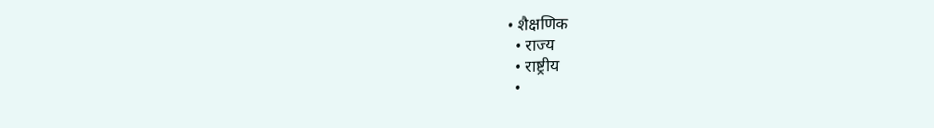• शैक्षणिक
  • राज्य
  • राष्ट्रीय
  •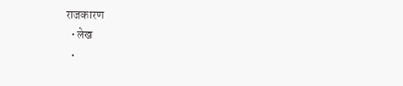राजकारण
  • लेख
  •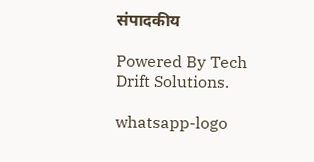संपादकीय

Powered By Tech Drift Solutions.

whatsapp-logo